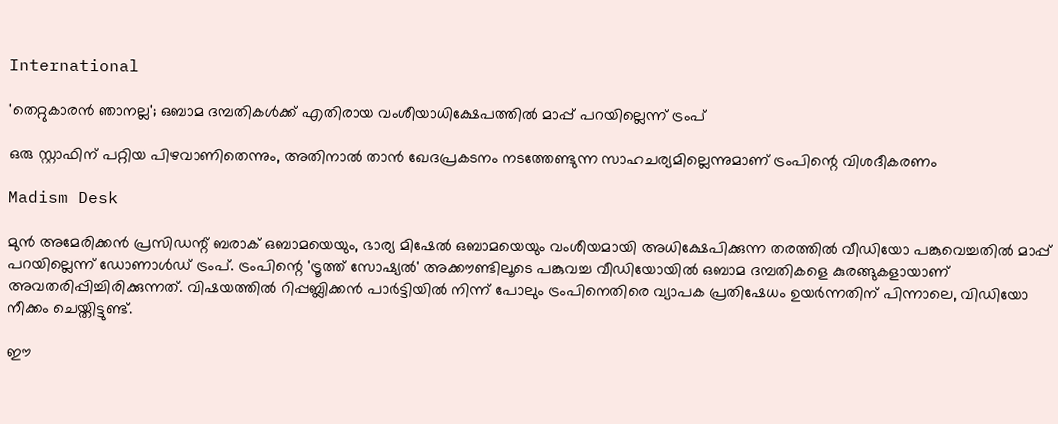International

'തെറ്റുകാരൻ ഞാനല്ല'; ഒബാമ ദമ്പതികൾക്ക് എതിരായ വംശീയാധിക്ഷേപത്തിൽ മാപ്പ് പറയില്ലെന്ന് ട്രംപ്

ഒരു സ്റ്റാഫിന് പറ്റിയ പിഴവാണിതെന്നും, അതിനാല്‍ താൻ ഖേദപ്രകടനം നടത്തേണ്ടുന്ന സാഹചര്യമില്ലെന്നുമാണ് ട്രംപിന്റെ വിശദീകരണം

Madism Desk

മുൻ അമേരിക്കന്‍ പ്രസിഡന്റ് ബരാക് ഒബാമയെയും, ഭാര്യ മിഷേല്‍ ഒബാമയെയും വംശീയമായി അധിക്ഷേപിക്കുന്ന തരത്തിൽ വീഡിയോ പങ്കുവെച്ചതിൽ മാപ്പ് പറയില്ലെന്ന് ഡോണാള്‍ഡ് ട്രംപ്. ട്രംപിന്റെ 'ട്രൂത്ത് സോഷ്യല്‍' അക്കൗണ്ടിലൂടെ പങ്കുവച്ച വീഡിയോയില്‍ ഒബാമ ദമ്പതികളെ കുരങ്ങുകളായാണ് അവതരിപ്പിച്ചിരിക്കുന്നത്. വിഷയത്തില്‍ റിപ്പബ്ലിക്കന്‍ പാര്‍ട്ടിയില്‍ നിന്ന് പോലും ട്രംപിനെതിരെ വ്യാപക പ്രതിഷേധം ഉയർന്നതിന് പിന്നാലെ, വിഡിയോ നീക്കം ചെയ്തിട്ടുണ്ട്.

ഈ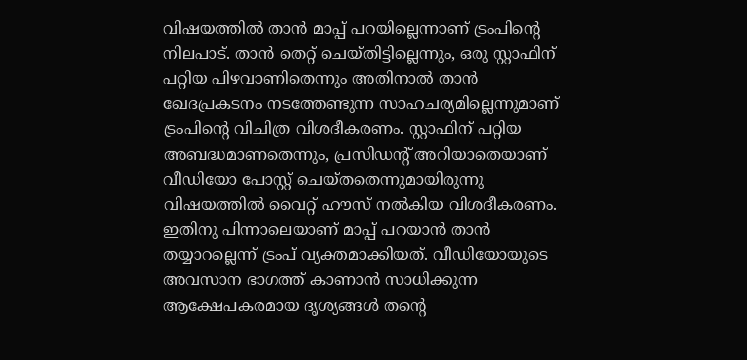വിഷയത്തില്‍ താൻ മാപ്പ് പറയില്ലെന്നാണ് ട്രംപിന്റെ നിലപാട്. താന്‍ തെറ്റ് ചെയ്തിട്ടില്ലെന്നും, ഒരു സ്റ്റാഫിന് പറ്റിയ പിഴവാണിതെന്നും അതിനാല്‍ താൻ ഖേദപ്രകടനം നടത്തേണ്ടുന്ന സാഹചര്യമില്ലെന്നുമാണ് ട്രംപിന്റെ വിചിത്ര വിശദീകരണം. സ്റ്റാഫിന് പറ്റിയ അബദ്ധമാണതെന്നും, പ്രസിഡന്റ് അറിയാതെയാണ് വീഡിയോ പോസ്റ്റ് ചെയ്തതെന്നുമായിരുന്നു വിഷയത്തില്‍ വൈറ്റ് ഹൗസ് നല്‍കിയ വിശദീകരണം. ഇതിനു പിന്നാലെയാണ് മാപ്പ് പറയാന്‍ താൻ തയ്യാറല്ലെന്ന് ട്രംപ് വ്യക്തമാക്കിയത്. വീഡിയോയുടെ അവസാന ഭാഗത്ത് കാണാൻ സാധിക്കുന്ന ആക്ഷേപകരമായ ദൃശ്യങ്ങള്‍ തന്റെ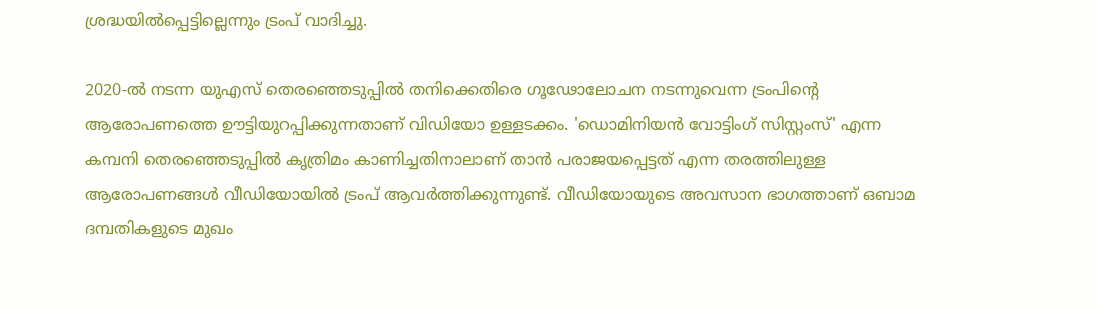ശ്രദ്ധയിൽപ്പെട്ടില്ലെന്നും ട്രംപ് വാദിച്ചു.

2020-ൽ നടന്ന യുഎസ് തെരഞ്ഞെടുപ്പില്‍ തനിക്കെതിരെ ഗൂഢോലോചന നടന്നുവെന്ന ട്രംപിന്റെ ആരോപണത്തെ ഊട്ടിയുറപ്പിക്കുന്നതാണ് വിഡിയോ ഉള്ളടക്കം. 'ഡൊമിനിയന്‍ വോട്ടിംഗ് സിസ്റ്റംസ്' എന്ന കമ്പനി തെരഞ്ഞെടുപ്പില്‍ കൃത്രിമം കാണിച്ചതിനാലാണ് താൻ പരാജയപ്പെട്ടത് എന്ന തരത്തിലുള്ള ആരോപണങ്ങള്‍ വീഡിയോയില്‍ ട്രംപ് ആവര്‍ത്തിക്കുന്നുണ്ട്. വീഡിയോയുടെ അവസാന ഭാഗത്താണ് ഒബാമ ദമ്പതികളുടെ മുഖം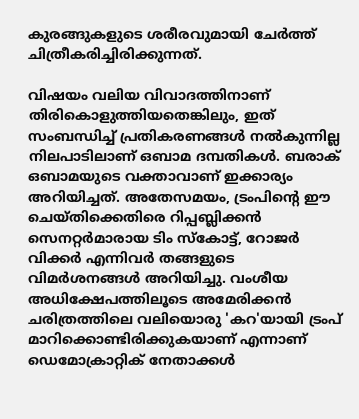കുരങ്ങുകളുടെ ശരീരവുമായി ചേർത്ത് ചിത്രീകരിച്ചിരിക്കുന്നത്.

വിഷയം വലിയ വിവാദത്തിനാണ് തിരികൊളുത്തിയതെങ്കിലും, ഇത് സംബന്ധിച്ച് പ്രതികരണങ്ങൾ‍ നൽകുന്നില്ല നിലപാടിലാണ് ഒബാമ ദമ്പതികൾ. ബരാക് ഒബാമയുടെ വക്താവാണ് ഇക്കാര്യം അറിയിച്ചത്. അതേസമയം, ട്രംപിന്റെ ഈ ചെയ്‌തിക്കെതിരെ റിപ്പബ്ലിക്കന്‍ സെനറ്റര്‍മാരായ ടിം സ്‌കോട്ട്, റോജര്‍ വിക്കര്‍ എന്നിവർ തങ്ങളുടെ വിമർശനങ്ങൾ അറിയിച്ചു. വംശീയ അധിക്ഷേപത്തിലൂടെ അമേരിക്കന്‍ ചരിത്രത്തിലെ വലിയൊരു 'കറ'യായി ട്രംപ് മാറിക്കൊണ്ടിരിക്കുകയാണ് എന്നാണ് ഡെമോക്രാറ്റിക് നേതാക്കള്‍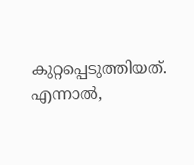കുറ്റപ്പെടുത്തിയത്. എന്നാല്‍,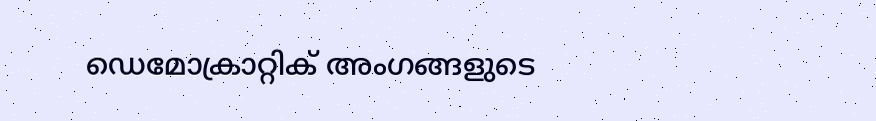ഡെമോക്രാറ്റിക് അംഗങ്ങളുടെ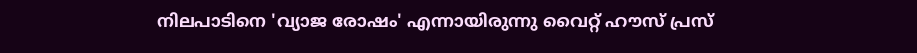നിലപാടിനെ 'വ്യാജ രോഷം' എന്നായിരുന്നു വൈറ്റ് ഹൗസ് പ്രസ്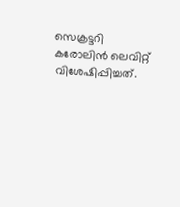സെക്രട്ടറി കരോലിന്‍ ലെവിറ്റ് വിശേഷിപ്പിച്ചത്.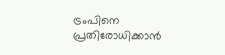ട്രംപിനെ പ്രതിരോധിക്കാന്‍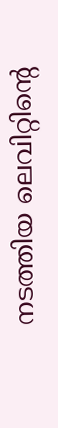നടത്തിയ ലെവിറ്റിന്റെ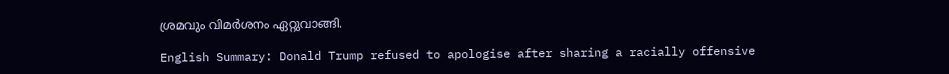ശ്രമവും വിമര്‍ശനം ഏറ്റുവാങ്ങി.

English Summary: Donald Trump refused to apologise after sharing a racially offensive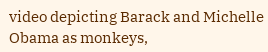video depicting Barack and Michelle Obama as monkeys,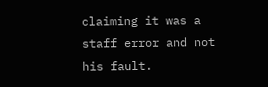claiming it was a staff error and not his fault.